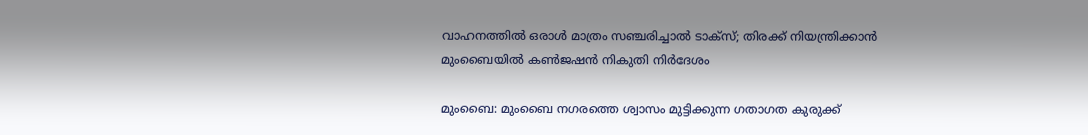വാഹനത്തിൽ ഒരാൾ മാത്രം സഞ്ചരിച്ചാൽ ടാക്സ്; തിരക്ക് നിയന്ത്രിക്കാൻ മുംബൈയിൽ കൺജഷൻ നികുതി നിർദേശം

മുംബൈ: മുംബൈ നഗരത്തെ ശ്വാസം മുട്ടിക്കുന്ന ഗതാഗത കുരുക്ക്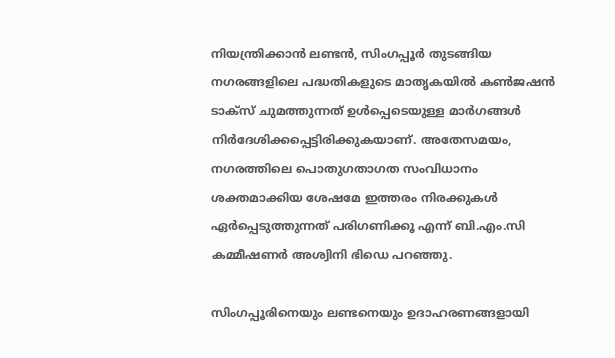നിയന്ത്രിക്കാൻ ലണ്ടൻ, സിംഗപ്പൂർ തുടങ്ങിയ നഗരങ്ങളിലെ പദ്ധതികളുടെ മാതൃകയിൽ കൺജഷൻ ടാക്സ് ചുമത്തുന്നത് ഉൾപ്പെടെയുള്ള മാർഗങ്ങൾ നിർദേശിക്കപ്പെട്ടിരിക്കുകയാണ്. അതേസമയം, നഗരത്തിലെ പൊതുഗതാഗത സംവിധാനം ശക്തമാക്കിയ ശേഷമേ ഇത്തരം നിരക്കുകൾ ഏർപ്പെടുത്തുന്നത് പരിഗണിക്കൂ എന്ന് ബി.എം.സി കമ്മീഷണർ അശ്വിനി ഭിഡെ പറഞ്ഞു.

സിംഗപ്പൂരിനെയും ലണ്ടനെയും ഉദാഹരണങ്ങളായി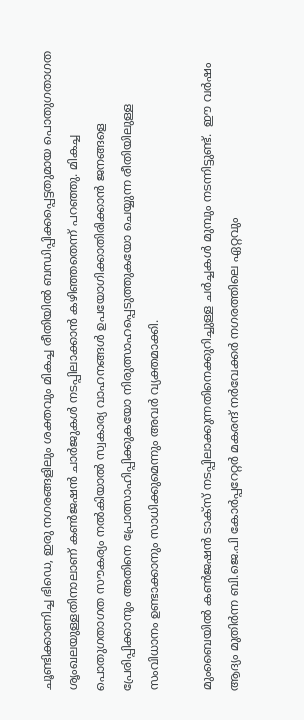ചൂണ്ടിക്കാണിച്ച ഭിഡെ, ഇരു നഗരങ്ങളിലും ശക്തവും മികച്ച രീതിയിൽ ബന്ധിപ്പിക്കപ്പെട്ടതുമായ പൊതുഗതാഗത ശൃംഖലയുള്ളതിനാലാണ് കൺജഷൻ ചാർജുകൾ നടപ്പിലാക്കാൻ കഴിഞ്ഞതെന്ന് പറഞ്ഞു. മികച്ച പൊതുഗതാഗത സൗകര്യം നൽകിയാൽ സ്വകാര്യ വാഹനങ്ങൾ ഉപയോഗിക്കാതിരിക്കാൻ ജനങ്ങളെ പ്രേരിപ്പിക്കാനും അതിനെ പ്രോത്സാഹിപ്പിക്കുകയോ നിരുത്സാഹപ്പെടുത്തുകയോ ചെയ്യുന്ന രീതിയിലുള്ള സംവിധാനം ഉണ്ടാക്കാനും സാധിക്കുമെന്നും അവർ വ്യക്തമാക്കി.

മുംബൈയിൽ കൺജഷൻ ടാക്സ് നടപ്പിലാക്കുന്നതിനെക്കുറിച്ചുള്ള ചർച്ചകൾ മുമ്പും നടന്നിട്ടുണ്ട്.  ഈ വർഷം ആദ്യം മുതിർന്ന ബി.ജെ.പി കോർപ്പറേറ്റർ മകരന്ദ് നർവേക്കർ നഗരത്തിലെ ഏറ്റവും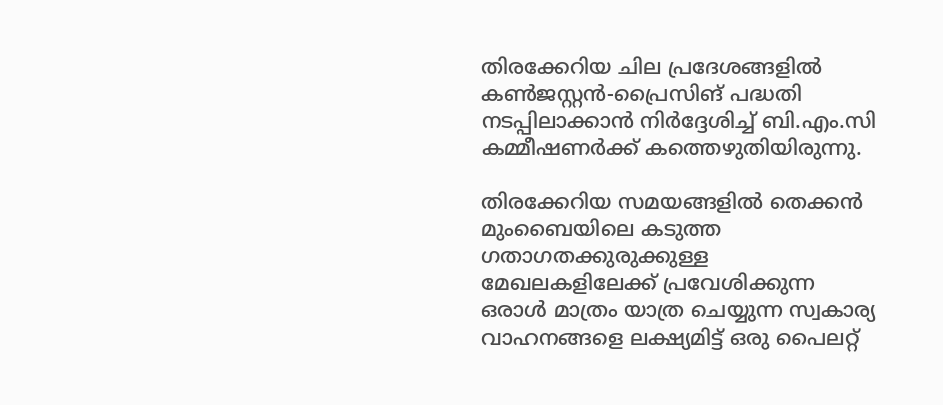തിരക്കേറിയ ചില പ്രദേശങ്ങളിൽ കൺജസ്റ്റൻ-പ്രൈസിങ് പദ്ധതി നടപ്പിലാക്കാൻ നിർദ്ദേശിച്ച് ബി.എം.സി കമ്മീഷണർക്ക് കത്തെഴുതിയിരുന്നു.

തിരക്കേറിയ സമയങ്ങളിൽ തെക്കൻ മുംബൈയിലെ കടുത്ത ഗതാഗതക്കുരുക്കുള്ള മേഖലകളിലേക്ക് പ്രവേശിക്കുന്ന ഒരാൾ മാത്രം യാത്ര ചെയ്യുന്ന സ്വകാര്യ വാഹനങ്ങളെ ലക്ഷ്യമിട്ട് ഒരു പൈലറ്റ്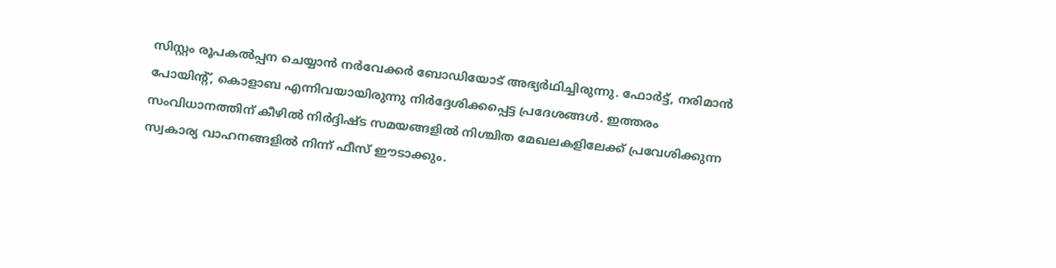സിസ്റ്റം രൂപകൽപ്പന ചെയ്യാൻ നർവേക്കർ ബോഡിയോട് അഭ്യർഥിച്ചിരുന്നു. ഫോർട്ട്, നരിമാൻ പോയിന്‍റ്, കൊളാബ എന്നിവയായിരുന്നു നിർദ്ദേശിക്കപ്പെട്ട പ്രദേശങ്ങൾ. ഇത്തരം സംവിധാനത്തിന് കീഴിൽ നിർദ്ദിഷ്ട സമയങ്ങളിൽ നിശ്ചിത മേഖലകളിലേക്ക് പ്രവേശിക്കുന്ന സ്വകാര്യ വാഹനങ്ങളിൽ നിന്ന് ഫീസ് ഈടാക്കും.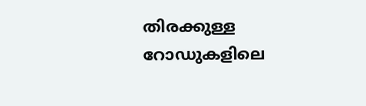തിരക്കുള്ള റോഡുകളിലെ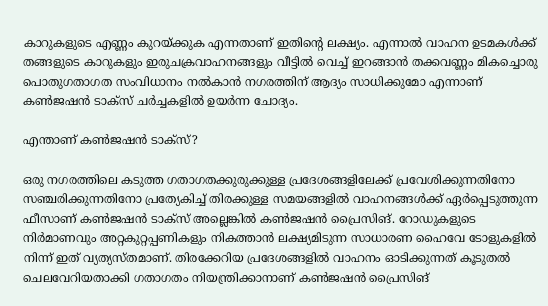കാറുകളുടെ എണ്ണം കുറയ്ക്കുക എന്നതാണ് ഇതിന്‍റെ ലക്ഷ്യം. എന്നാൽ വാഹന ഉടമകൾക്ക് തങ്ങളുടെ കാറുകളും ഇരുചക്രവാഹനങ്ങളും വീട്ടിൽ വെച്ച് ഇറങ്ങാൻ തക്കവണ്ണം മികച്ചൊരു പൊതുഗതാഗത സംവിധാനം നൽകാൻ നഗരത്തിന് ആദ്യം സാധിക്കുമോ എന്നാണ്  കൺജഷൻ ടാക്സ് ചർച്ചകളിൽ ഉയർന്ന ചോദ്യം.

എന്താണ് കൺജഷൻ ടാക്സ്?

ഒരു നഗരത്തിലെ കടുത്ത ഗതാഗതക്കുരുക്കുള്ള പ്രദേശങ്ങളിലേക്ക് പ്രവേശിക്കുന്നതിനോ സഞ്ചരിക്കുന്നതിനോ പ്രത്യേകിച്ച് തിരക്കുള്ള സമയങ്ങളിൽ വാഹനങ്ങൾക്ക് ഏർപ്പെടുത്തുന്ന ഫീസാണ് കൺജഷൻ ടാക്സ് അല്ലെങ്കിൽ കൺജഷൻ പ്രൈസിങ്. റോഡുകളുടെ നിർമാണവും അറ്റകുറ്റപ്പണികളും നികത്താൻ ലക്ഷ്യമിടുന്ന സാധാരണ ഹൈവേ ടോളുകളിൽ നിന്ന് ഇത് വ്യത്യസ്തമാണ്. തിരക്കേറിയ പ്രദേശങ്ങളിൽ വാഹനം ഓടിക്കുന്നത് കൂടുതൽ ചെലവേറിയതാക്കി ഗതാഗതം നിയന്ത്രിക്കാനാണ് കൺജഷൻ പ്രൈസിങ്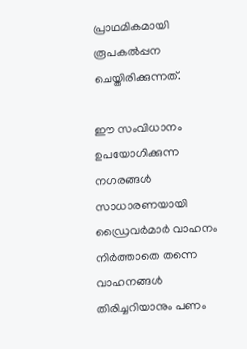പ്രാഥമികമായി രൂപകൽപ്പന ചെയ്തിരിക്കുന്നത്.

ഈ സംവിധാനം ഉപയോഗിക്കുന്ന നഗരങ്ങൾ സാധാരണയായി ഡ്രൈവർമാർ വാഹനം നിർത്താതെ തന്നെ വാഹനങ്ങൾ തിരിച്ചറിയാനും പണം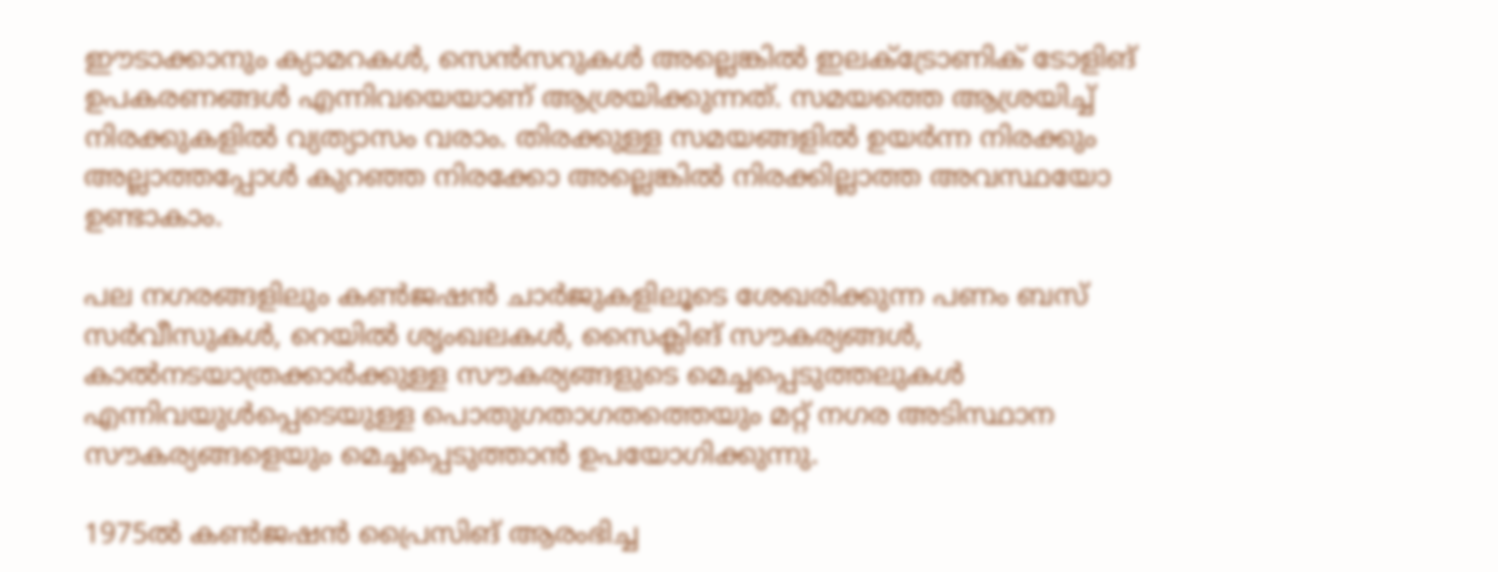ഈടാക്കാനും ക്യാമറകൾ, സെൻസറുകൾ അല്ലെങ്കിൽ ഇലക്ട്രോണിക് ടോളിങ് ഉപകരണങ്ങൾ എന്നിവയെയാണ് ആശ്രയിക്കുന്നത്. സമയത്തെ ആശ്രയിച്ച് നിരക്കുകളിൽ വ്യത്യാസം വരാം. തിരക്കുള്ള സമയങ്ങളിൽ ഉയർന്ന നിരക്കും അല്ലാത്തപ്പോൾ കുറഞ്ഞ നിരക്കോ അല്ലെങ്കിൽ നിരക്കില്ലാത്ത അവസ്ഥയോ ഉണ്ടാകാം.

പല നഗരങ്ങളിലും കൺജഷൻ ചാർജുകളിലൂടെ ശേഖരിക്കുന്ന പണം ബസ് സർവീസുകൾ, റെയിൽ ശൃംഖലകൾ, സൈക്ലിങ് സൗകര്യങ്ങൾ, കാൽനടയാത്രക്കാർക്കുള്ള സൗകര്യങ്ങളുടെ മെച്ചപ്പെടുത്തലുകൾ എന്നിവയുൾപ്പെടെയുള്ള പൊതുഗതാഗതത്തെയും മറ്റ് നഗര അടിസ്ഥാന സൗകര്യങ്ങളെയും മെച്ചപ്പെടുത്താൻ ഉപയോഗിക്കുന്നു.

1975ൽ കൺജഷൻ പ്രൈസിങ് ആരംഭിച്ച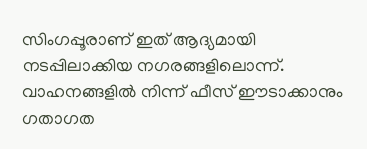സിംഗപ്പൂരാണ് ഇത് ആദ്യമായി നടപ്പിലാക്കിയ നഗരങ്ങളിലൊന്ന്. വാഹനങ്ങളിൽ നിന്ന് ഫീസ് ഈടാക്കാനും ഗതാഗത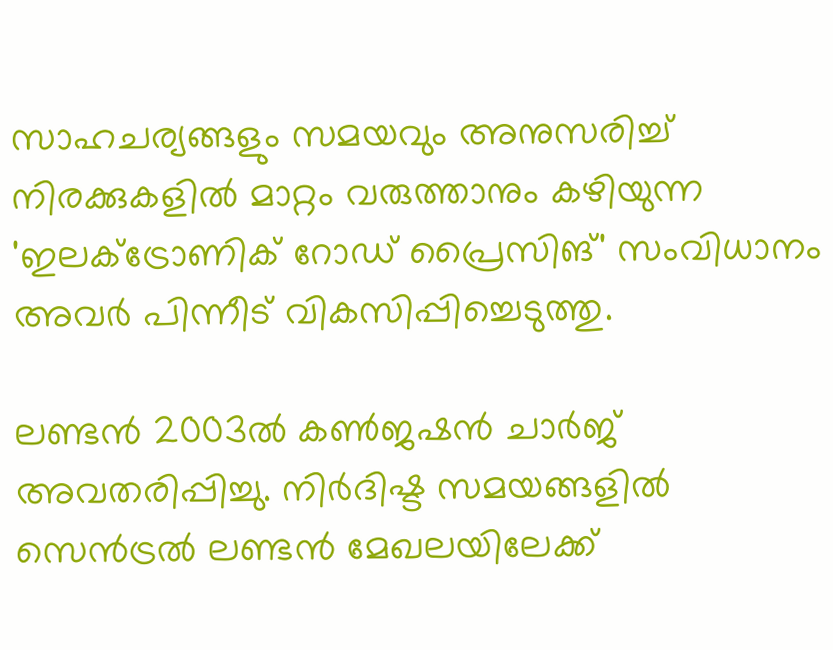സാഹചര്യങ്ങളും സമയവും അനുസരിച്ച് നിരക്കുകളിൽ മാറ്റം വരുത്താനും കഴിയുന്ന 'ഇലക്ട്രോണിക് റോഡ് പ്രൈസിങ്' സംവിധാനം അവർ പിന്നീട് വികസിപ്പിച്ചെടുത്തു.

ലണ്ടൻ 2003ൽ കൺജഷൻ ചാർജ് അവതരിപ്പിച്ചു. നിർദിഷ്ട സമയങ്ങളിൽ സെൻട്രൽ ലണ്ടൻ മേഖലയിലേക്ക്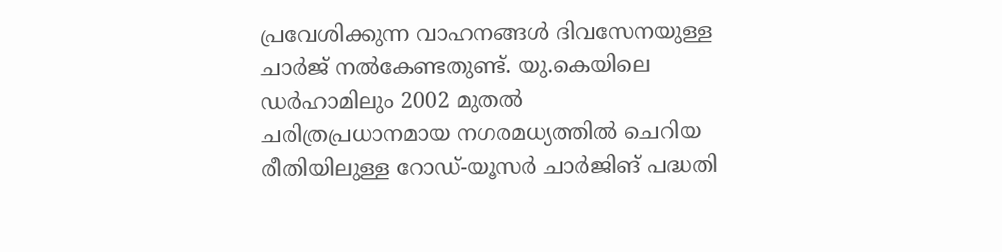പ്രവേശിക്കുന്ന വാഹനങ്ങൾ ദിവസേനയുള്ള ചാർജ് നൽകേണ്ടതുണ്ട്. യു.കെയിലെ ഡർഹാമിലും 2002 മുതൽ ചരിത്രപ്രധാനമായ നഗരമധ്യത്തിൽ ചെറിയ രീതിയിലുള്ള റോഡ്-യൂസർ ചാർജിങ് പദ്ധതി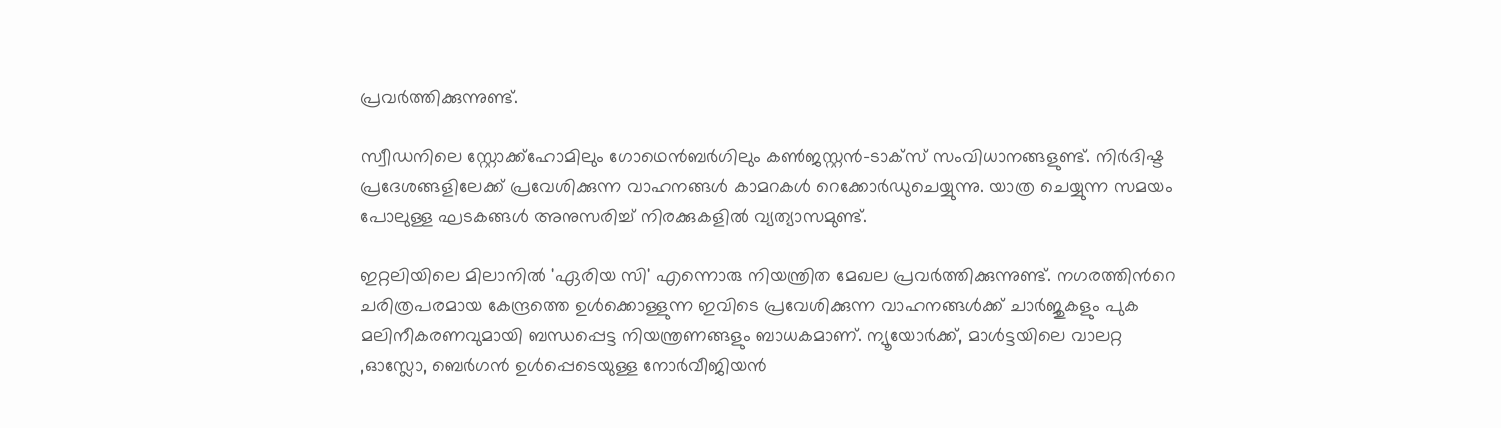പ്രവർത്തിക്കുന്നുണ്ട്.

സ്വീഡനിലെ സ്റ്റോക്ക്ഹോമിലും ഗോഥെൻബർഗിലും കൺജസ്റ്റൻ-ടാക്സ് സംവിധാനങ്ങളുണ്ട്. നിർദിഷ്ട പ്രദേശങ്ങളിലേക്ക് പ്രവേശിക്കുന്ന വാഹനങ്ങൾ കാമറകൾ റെക്കോർഡുചെയ്യുന്നു. യാത്ര ചെയ്യുന്ന സമയം പോലുള്ള ഘടകങ്ങൾ അനുസരിച്ച് നിരക്കുകളിൽ വ്യത്യാസമുണ്ട്.

ഇറ്റലിയിലെ മിലാനിൽ 'ഏരിയ സി' എന്നൊരു നിയന്ത്രിത മേഖല പ്രവർത്തിക്കുന്നുണ്ട്. നഗരത്തിന്‍റെ ചരിത്രപരമായ കേന്ദ്രത്തെ ഉൾക്കൊള്ളുന്ന ഇവിടെ പ്രവേശിക്കുന്ന വാഹനങ്ങൾക്ക് ചാർജുകളും പുക മലിനീകരണവുമായി ബന്ധപ്പെട്ട നിയന്ത്രണങ്ങളും ബാധകമാണ്. ന്യൂയോർക്ക്, മാൾട്ടയിലെ വാലറ്റ ,ഓസ്ലോ, ബെർഗൻ ഉൾപ്പെടെയുള്ള നോർവീജിയൻ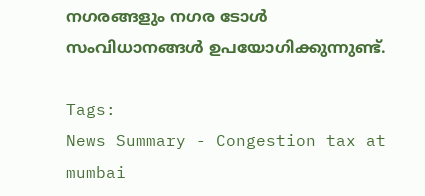നഗരങ്ങളും നഗര ടോൾ സംവിധാനങ്ങൾ ഉപയോഗിക്കുന്നുണ്ട്.

Tags:
News Summary - Congestion tax at mumbai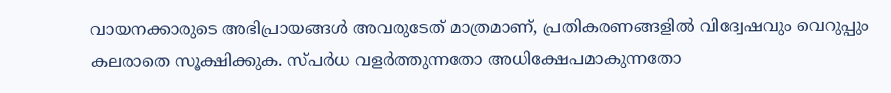വായനക്കാരുടെ അഭിപ്രായങ്ങള്‍ അവരുടേത് മാത്രമാണ്, പ്രതികരണങ്ങളിൽ വിദ്വേഷവും വെറുപ്പും കലരാതെ സൂക്ഷിക്കുക. സ്പർധ വളർത്തുന്നതോ അധിക്ഷേപമാകുന്നതോ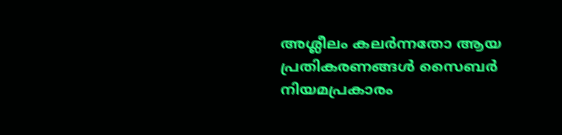അശ്ലീലം കലർന്നതോ ആയ പ്രതികരണങ്ങൾ സൈബർ നിയമപ്രകാരം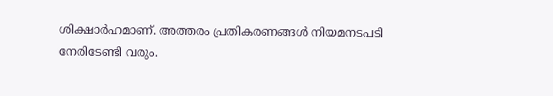ശിക്ഷാർഹമാണ്. അത്തരം പ്രതികരണങ്ങൾ നിയമനടപടി നേരിടേണ്ടി വരും.